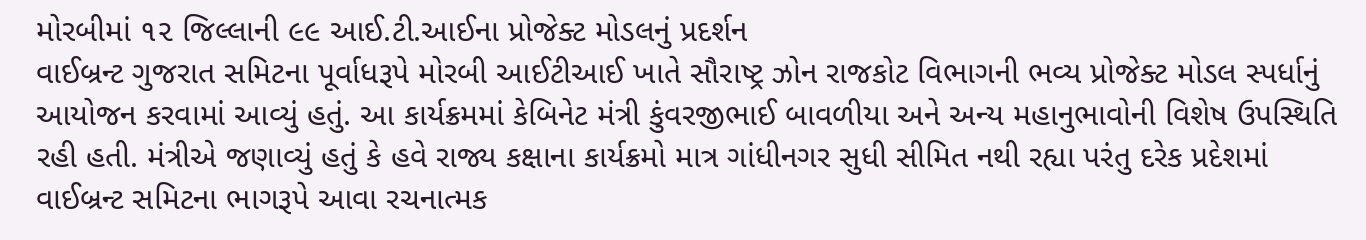મોરબીમાં ૧૨ જિલ્લાની ૯૯ આઈ.ટી.આઈના પ્રોજેક્ટ મોડલનું પ્રદર્શન
વાઈબ્રન્ટ ગુજરાત સમિટના પૂર્વાધરૂપે મોરબી આઈટીઆઈ ખાતે સૌરાષ્ટ્ર ઝોન રાજકોટ વિભાગની ભવ્ય પ્રોજેક્ટ મોડલ સ્પર્ધાનું આયોજન કરવામાં આવ્યું હતું. આ કાર્યક્રમમાં કેબિનેટ મંત્રી કુંવરજીભાઈ બાવળીયા અને અન્ય મહાનુભાવોની વિશેષ ઉપસ્થિતિ રહી હતી. મંત્રીએ જણાવ્યું હતું કે હવે રાજ્ય કક્ષાના કાર્યક્રમો માત્ર ગાંધીનગર સુધી સીમિત નથી રહ્યા પરંતુ દરેક પ્રદેશમાં વાઈબ્રન્ટ સમિટના ભાગરૂપે આવા રચનાત્મક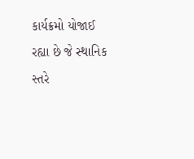કાર્યક્રમો યોજાઈ રહ્યા છે જે સ્થાનિક સ્તરે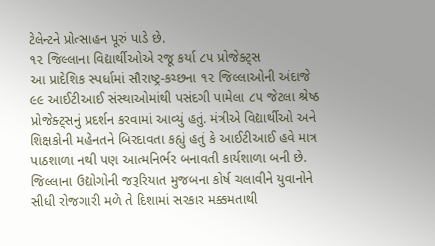ટેલેન્ટને પ્રોત્સાહન પૂરું પાડે છે.
૧૨ જિલ્લાના વિદ્યાર્થીઓએ રજૂ કર્યા ૮૫ પ્રોજેક્ટ્સ
આ પ્રાદેશિક સ્પર્ધામાં સૌરાષ્ટ્ર-કચ્છના ૧૨ જિલ્લાઓની અંદાજે ૯૯ આઈટીઆઈ સંસ્થાઓમાંથી પસંદગી પામેલા ૮૫ જેટલા શ્રેષ્ઠ પ્રોજેક્ટ્સનું પ્રદર્શન કરવામાં આવ્યું હતું. મંત્રીએ વિદ્યાર્થીઓ અને શિક્ષકોની મહેનતને બિરદાવતા કહ્યું હતું કે આઈટીઆઈ હવે માત્ર પાઠશાળા નથી પણ આત્મનિર્ભર બનાવતી કાર્યશાળા બની છે. જિલ્લાના ઉદ્યોગોની જરૂરિયાત મુજબના કોર્ષ ચલાવીને યુવાનોને સીધી રોજગારી મળે તે દિશામાં સરકાર મક્કમતાથી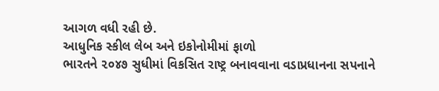આગળ વધી રહી છે.
આધુનિક સ્કીલ લેબ અને ઇકોનોમીમાં ફાળો
ભારતને ૨૦૪૭ સુધીમાં વિકસિત રાષ્ટ્ર બનાવવાના વડાપ્રધાનના સપનાને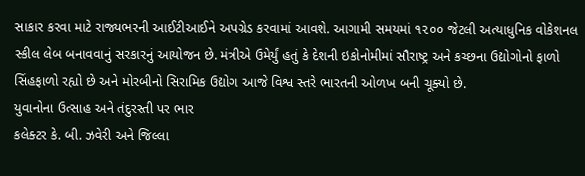સાકાર કરવા માટે રાજ્યભરની આઈટીઆઈને અપગ્રેડ કરવામાં આવશે. આગામી સમયમાં ૧૨૦૦ જેટલી અત્યાધુનિક વોકેશનલ સ્કીલ લેબ બનાવવાનું સરકારનું આયોજન છે. મંત્રીએ ઉમેર્યું હતું કે દેશની ઇકોનોમીમાં સૌરાષ્ટ્ર અને કચ્છના ઉદ્યોગોનો ફાળો સિંહફાળો રહ્યો છે અને મોરબીનો સિરામિક ઉદ્યોગ આજે વિશ્વ સ્તરે ભારતની ઓળખ બની ચૂક્યો છે.
યુવાનોના ઉત્સાહ અને તંદુરસ્તી પર ભાર
કલેક્ટર કે. બી. ઝવેરી અને જિલ્લા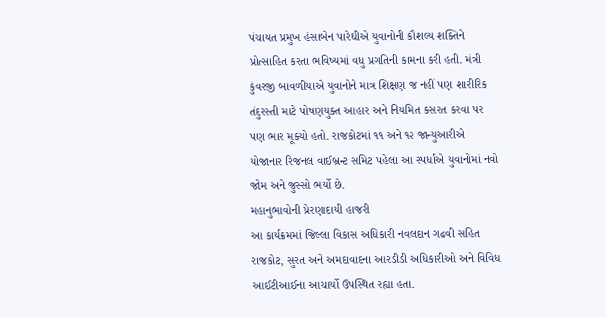પંચાયત પ્રમુખ હંસાબેન પારેઘીએ યુવાનોની કૌશલ્ય શક્તિને પ્રોત્સાહિત કરતા ભવિષ્યમાં વધુ પ્રગતિની કામના કરી હતી. મંત્રી કુંવરજી બાવળીયાએ યુવાનોને માત્ર શિક્ષણ જ નહીં પણ શારીરિક તંદુરસ્તી માટે પોષણયુક્ત આહાર અને નિયમિત કસરત કરવા પર પણ ભાર મૂક્યો હતો. રાજકોટમાં ૧૧ અને ૧૨ જાન્યુઆરીએ યોજાનાર રિજનલ વાઈબ્રન્ટ સમિટ પહેલા આ સ્પર્ધાએ યુવાનોમાં નવો જોમ અને જુસ્સો ભર્યો છે.
મહાનુભાવોની પ્રેરણાદાયી હાજરી
આ કાર્યક્રમમાં જિલ્લા વિકાસ અધિકારી નવલદાન ગઢવી સહિત રાજકોટ, સુરત અને અમદાવાદના આરડીડી અધિકારીઓ અને વિવિધ આઈટીઆઈના આચાર્યો ઉપસ્થિત રહ્યા હતા.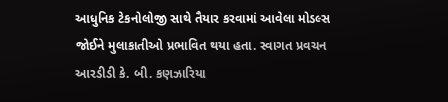આધુનિક ટેકનોલોજી સાથે તૈયાર કરવામાં આવેલા મોડલ્સ જોઈને મુલાકાતીઓ પ્રભાવિત થયા હતા. સ્વાગત પ્રવચન આરડીડી કે. બી. કણઝારિયા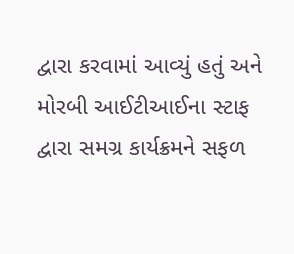દ્વારા કરવામાં આવ્યું હતું અને મોરબી આઈટીઆઈના સ્ટાફ દ્વારા સમગ્ર કાર્યક્રમને સફળ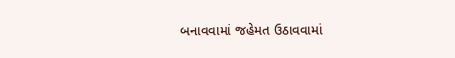બનાવવામાં જહેમત ઉઠાવવામાં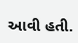આવી હતી.